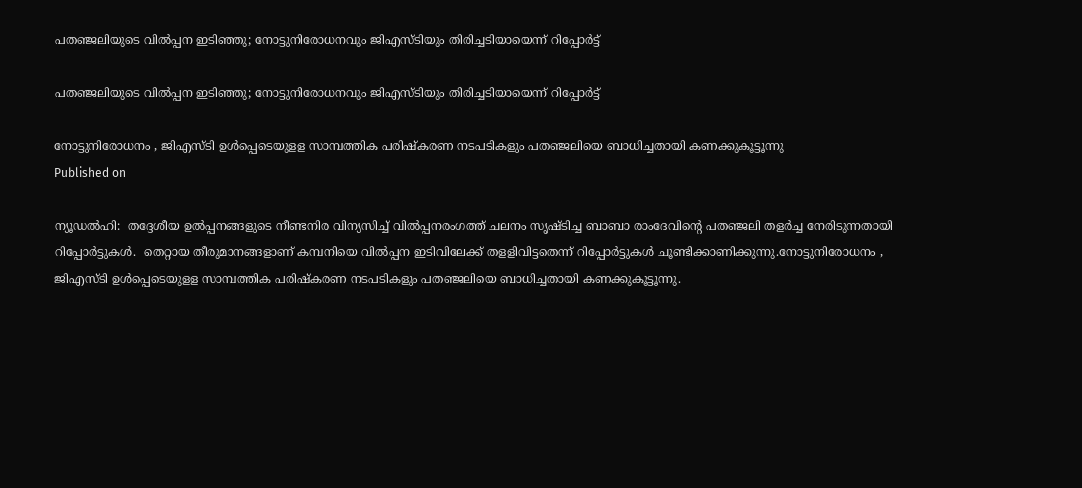പതഞ്ജലിയുടെ വില്‍പ്പന ഇടിഞ്ഞു; നോട്ടുനിരോധനവും ജിഎസ്ടിയും തിരിച്ചടിയായെന്ന് റിപ്പോര്‍ട്ട്

പതഞ്ജലിയുടെ വില്‍പ്പന ഇടിഞ്ഞു; നോട്ടുനിരോധനവും ജിഎസ്ടിയും തിരിച്ചടിയായെന്ന് റിപ്പോര്‍ട്ട്

നോട്ടുനിരോധനം , ജിഎസ്ടി ഉള്‍പ്പെടെയുളള സാമ്പത്തിക പരിഷ്‌കരണ നടപടികളും പതഞ്ജലിയെ ബാധിച്ചതായി കണക്കുകൂട്ടൂന്നു
Published on

ന്യൂഡല്‍ഹി:  തദ്ദേശീയ ഉല്‍പ്പനങ്ങളുടെ നീണ്ടനിര വിന്യസിച്ച് വില്‍പ്പനരംഗത്ത് ചലനം സൃഷ്ടിച്ച ബാബാ രാംദേവിന്റെ പതഞ്ജലി തളര്‍ച്ച നേരിടുന്നതായി റിപ്പോര്‍ട്ടുകള്‍.  തെറ്റായ തീരുമാനങ്ങളാണ് കമ്പനിയെ വില്‍പ്പന ഇടിവിലേക്ക് തളളിവിട്ടതെന്ന് റിപ്പോര്‍ട്ടുകള്‍ ചൂണ്ടിക്കാണിക്കുന്നു.നോട്ടുനിരോധനം , ജിഎസ്ടി ഉള്‍പ്പെടെയുളള സാമ്പത്തിക പരിഷ്‌കരണ നടപടികളും പതഞ്ജലിയെ ബാധിച്ചതായി കണക്കുകൂട്ടൂന്നു.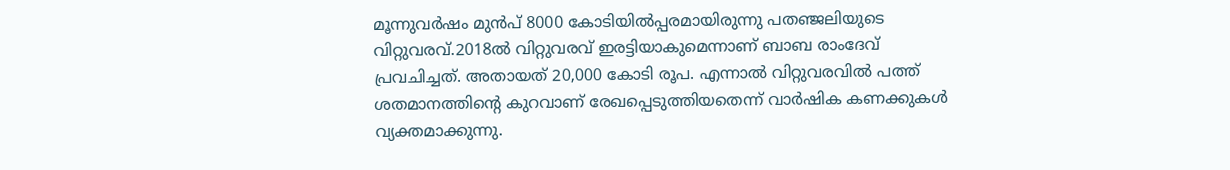മൂന്നുവര്‍ഷം മുന്‍പ് 8000 കോടിയില്‍പ്പരമായിരുന്നു പതഞ്ജലിയുടെ വിറ്റുവരവ്.2018ല്‍ വിറ്റുവരവ് ഇരട്ടിയാകുമെന്നാണ് ബാബ രാംദേവ് പ്രവചിച്ചത്. അതായത് 20,000 കോടി രൂപ. എന്നാല്‍ വിറ്റുവരവില്‍ പത്ത് ശതമാനത്തിന്റെ കുറവാണ് രേഖപ്പെടുത്തിയതെന്ന് വാര്‍ഷിക കണക്കുകള്‍ വ്യക്തമാക്കുന്നു.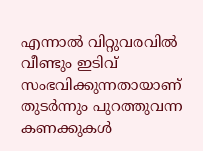എന്നാല്‍ വിറ്റുവരവില്‍ വീണ്ടും ഇടിവ് സംഭവിക്കുന്നതായാണ് തുടര്‍ന്നും പുറത്തുവന്ന കണക്കുകള്‍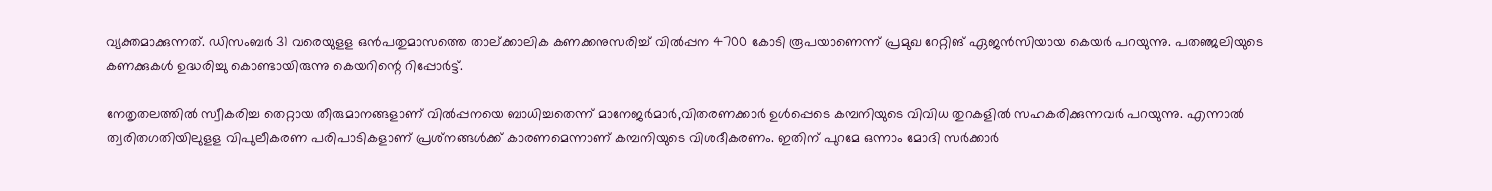വ്യക്തമാക്കുന്നത്. ഡിസംബര്‍ 31 വരെയുളള ഒന്‍പതുമാസത്തെ താല്ക്കാലിക കണക്കനുസരിച്ച് വില്‍പ്പന 4700 കോടി രൂപയാണെന്ന് പ്രമുഖ റേറ്റിങ് ഏജന്‍സിയായ കെയര്‍ പറയുന്നു. പതഞ്ജലിയുടെ കണക്കുകള്‍ ഉദ്ധരിച്ചു കൊണ്ടായിരുന്നു കെയറിന്റെ റിപ്പോര്‍ട്ട്.

നേതൃതലത്തില്‍ സ്വീകരിച്ച തെറ്റായ തീരുമാനങ്ങളാണ് വില്‍പ്പനയെ ബാധിച്ചതെന്ന് മാനേജര്‍മാര്‍,വിതരണക്കാര്‍ ഉള്‍പ്പെടെ കമ്പനിയുടെ വിവിധ തുറകളില്‍ സഹകരിക്കുന്നവര്‍ പറയുന്നു. എന്നാല്‍ ത്വരിതഗതിയിലുളള വിപുലീകരണ പരിപാടികളാണ് പ്രശ്‌നങ്ങള്‍ക്ക് കാരണമെന്നാണ് കമ്പനിയുടെ വിശദീകരണം. ഇതിന് പുറമേ ഒന്നാം മോദി സര്‍ക്കാര്‍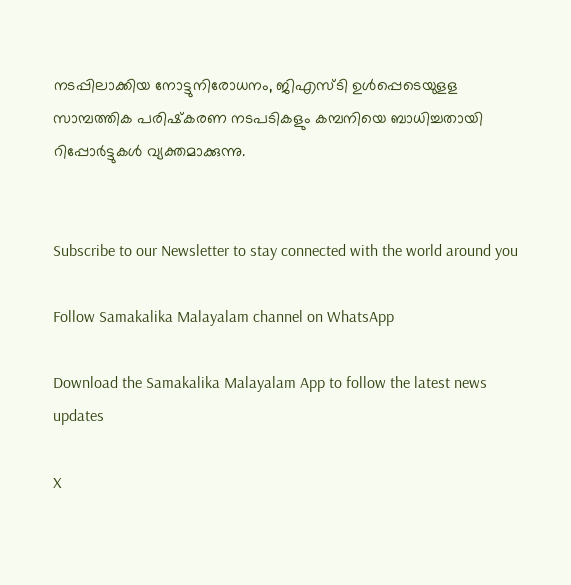നടപ്പിലാക്കിയ നോട്ടുനിരോധനം, ജിഎസ്ടി ഉള്‍പ്പെടെയുളള സാമ്പത്തിക പരിഷ്‌കരണ നടപടികളും കമ്പനിയെ ബാധിച്ചതായി റിപ്പോര്‍ട്ടുകള്‍ വ്യക്തമാക്കുന്നു.


Subscribe to our Newsletter to stay connected with the world around you

Follow Samakalika Malayalam channel on WhatsApp

Download the Samakalika Malayalam App to follow the latest news updates

X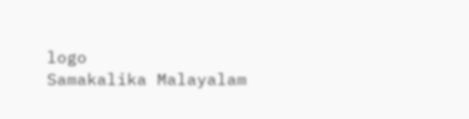logo
Samakalika Malayalam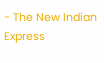- The New Indian Express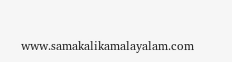www.samakalikamalayalam.com